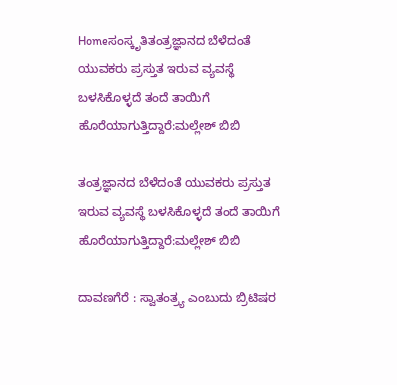Homeಸಂಸ್ಕೃತಿತಂತ್ರಜ್ಞಾನದ ಬೆಳೆದಂತೆ ಯುವಕರು ಪ್ರಸ್ತುತ ಇರುವ ವ್ಯವಸ್ಥೆ ಬಳಸಿಕೊಳ್ಳದೆ ತಂದೆ ತಾಯಿಗೆ ಹೊರೆಯಾಗುತ್ತಿದ್ದಾರೆ:ಮಲ್ಲೇಶ್ ಬಿಬಿ

ತಂತ್ರಜ್ಞಾನದ ಬೆಳೆದಂತೆ ಯುವಕರು ಪ್ರಸ್ತುತ ಇರುವ ವ್ಯವಸ್ಥೆ ಬಳಸಿಕೊಳ್ಳದೆ ತಂದೆ ತಾಯಿಗೆ ಹೊರೆಯಾಗುತ್ತಿದ್ದಾರೆ:ಮಲ್ಲೇಶ್ ಬಿಬಿ

ದಾವಣಗೆರೆ : ಸ್ವಾತಂತ್ರ್ಯ ಎಂಬುದು ಬ್ರಿಟಿಷರ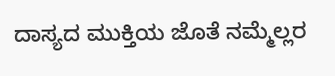ದಾಸ್ಯದ ಮುಕ್ತಿಯ ಜೊತೆ ನಮ್ಮೆಲ್ಲರ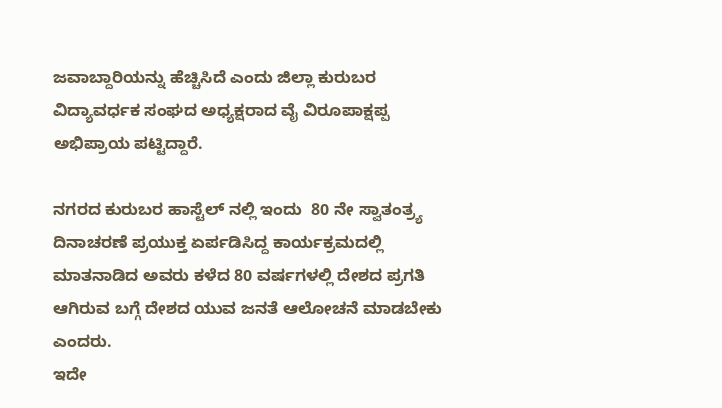ಜವಾಬ್ದಾರಿಯನ್ನು ಹೆಚ್ಚಿಸಿದೆ ಎಂದು ಜಿಲ್ಲಾ ಕುರುಬರ ವಿದ್ಯಾವರ್ಧಕ ಸಂಘದ ಅಧ್ಯಕ್ಷರಾದ ವೈ ವಿರೂಪಾಕ್ಷಪ್ಪ  ಅಭಿಪ್ರಾಯ ಪಟ್ಟಿದ್ದಾರೆ.

ನಗರದ ಕುರುಬರ ಹಾಸ್ಟೆಲ್ ನಲ್ಲಿ ಇಂದು  80 ನೇ ಸ್ವಾತಂತ್ರ್ಯ ದಿನಾಚರಣೆ ಪ್ರಯುಕ್ತ ಏರ್ಪಡಿಸಿದ್ದ ಕಾರ್ಯಕ್ರಮದಲ್ಲಿ ಮಾತನಾಡಿದ ಅವರು ಕಳೆದ 80 ವರ್ಷಗಳಲ್ಲಿ ದೇಶದ ಪ್ರಗತಿ ಆಗಿರುವ ಬಗ್ಗೆ ದೇಶದ ಯುವ ಜನತೆ ಆಲೋಚನೆ ಮಾಡಬೇಕು ಎಂದರು.
ಇದೇ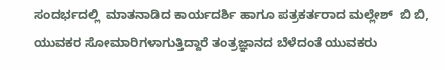ಸಂದರ್ಭದಲ್ಲಿ  ಮಾತನಾಡಿದ ಕಾರ್ಯದರ್ಶಿ ಹಾಗೂ ಪತ್ರಕರ್ತರಾದ ಮಲ್ಲೇಶ್  ಬಿ ಬಿ, ಯುವಕರ ಸೋಮಾರಿಗಳಾಗುತ್ತಿದ್ದಾರೆ ತಂತ್ರಜ್ಞಾನದ ಬೆಳೆದಂತೆ ಯುವಕರು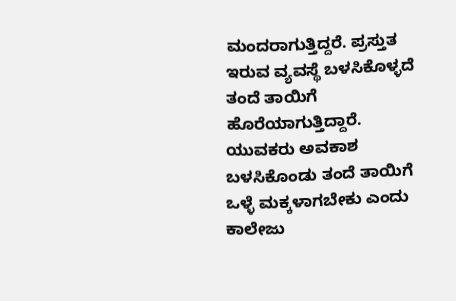ಮಂದರಾಗುತ್ತಿದ್ದರೆ. ಪ್ರಸ್ತುತ ಇರುವ ವ್ಯವಸ್ಥೆ ಬಳಸಿಕೊಳ್ಳದೆ ತಂದೆ ತಾಯಿಗೆ ಹೊರೆಯಾಗುತ್ತಿದ್ದಾರೆ. ಯುವಕರು ಅವಕಾಶ ಬಳಸಿಕೊಂಡು ತಂದೆ ತಾಯಿಗೆ ಒಳ್ಳೆ ಮಕ್ಕಳಾಗಬೇಕು ಎಂದು ಕಾಲೇಜು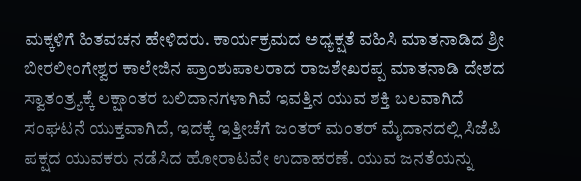ಮಕ್ಕಳಿಗೆ ಹಿತವಚನ ಹೇಳಿದರು. ಕಾರ್ಯಕ್ರಮದ ಅಧ್ಯಕ್ಷತೆ ವಹಿಸಿ ಮಾತನಾಡಿದ ಶ್ರೀ ಬೀರಲೀಂಗೇಶ್ವರ ಕಾಲೇಜಿನ ಪ್ರಾಂಶುಪಾಲರಾದ ರಾಜಶೇಖರಪ್ಪ ಮಾತನಾಡಿ ದೇಶದ ಸ್ವಾತಂತ್ರ್ಯಕ್ಕೆ ಲಕ್ಷಾಂತರ ಬಲಿದಾನಗಳಾಗಿವೆ ಇವತ್ತಿನ ಯುವ ಶಕ್ತಿ ಬಲವಾಗಿದೆ ಸಂಘಟನೆ ಯುಕ್ತವಾಗಿದೆ, ಇದಕ್ಕೆ ಇತ್ತೀಚೆಗೆ ಜಂತರ್ ಮಂತರ್ ಮೈದಾನದಲ್ಲಿ ಸಿಜೆಪಿ ಪಕ್ಷದ ಯುವಕರು ನಡೆಸಿದ ಹೋರಾಟವೇ ಉದಾಹರಣೆ. ಯುವ ಜನತೆಯನ್ನು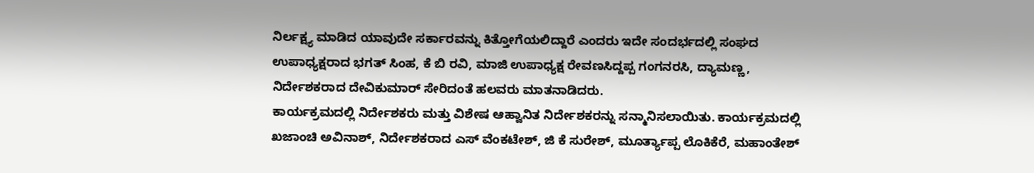ನಿರ್ಲಕ್ಷ್ಯ ಮಾಡಿದ ಯಾವುದೇ ಸರ್ಕಾರವನ್ನು ಕಿತ್ತೋಗೆಯಲಿದ್ದಾರೆ ಎಂದರು ಇದೇ ಸಂದರ್ಭದಲ್ಲಿ ಸಂಘದ ಉಪಾಧ್ಯಕ್ಷರಾದ ಭಗತ್ ಸಿಂಹ, ಕೆ ಬಿ ರವಿ, ಮಾಜಿ ಉಪಾಧ್ಯಕ್ಷ ರೇವಣಸಿದ್ದಪ್ಪ ಗಂಗನರಸಿ, ದ್ಯಾಮಣ್ಣ, ನಿರ್ದೇಶಕರಾದ ದೇವಿಕುಮಾರ್ ಸೇರಿದಂತೆ ಹಲವರು ಮಾತನಾಡಿದರು.
ಕಾರ್ಯಕ್ರಮದಲ್ಲಿ ನಿರ್ದೇಶಕರು ಮತ್ತು ವಿಶೇಷ ಆಹ್ವಾನಿತ ನಿರ್ದೇಶಕರನ್ನು ಸನ್ಮಾನಿಸಲಾಯಿತು. ಕಾರ್ಯಕ್ರಮದಲ್ಲಿ ಖಜಾಂಚಿ ಅವಿನಾಶ್, ನಿರ್ದೇಶಕರಾದ ಎಸ್ ವೆಂಕಟೇಶ್, ಜಿ ಕೆ ಸುರೇಶ್, ಮೂರ್ತ್ಯಾಪ್ಪ ಲೊಕಿಕೆರೆ, ಮಹಾಂತೇಶ್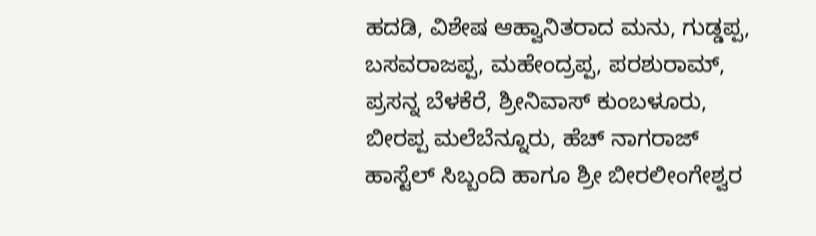ಹದಡಿ, ವಿಶೇಷ ಆಹ್ವಾನಿತರಾದ ಮನು, ಗುಡ್ಡಪ್ಪ, ಬಸವರಾಜಪ್ಪ, ಮಹೇಂದ್ರಪ್ಪ, ಪರಶುರಾಮ್, ಪ್ರಸನ್ನ ಬೆಳಕೆರೆ, ಶ್ರೀನಿವಾಸ್ ಕುಂಬಳೂರು, ಬೀರಪ್ಪ ಮಲೆಬೆನ್ನೂರು, ಹೆಚ್ ನಾಗರಾಜ್ ಹಾಸ್ಟೆಲ್ ಸಿಬ್ಬಂದಿ ಹಾಗೂ ಶ್ರೀ ಬೀರಲೀಂಗೇಶ್ವರ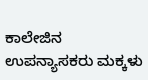ಕಾಲೇಜಿನ ಉಪನ್ಯಾಸಕರು ಮಕ್ಕಳು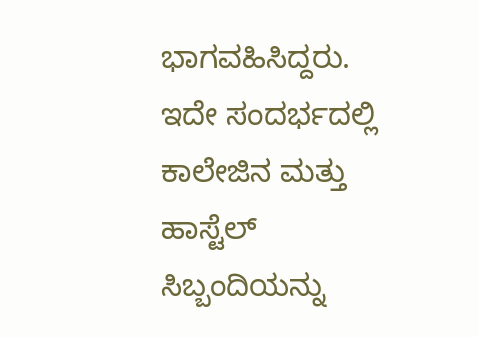ಭಾಗವಹಿಸಿದ್ದರು. ಇದೇ ಸಂದರ್ಭದಲ್ಲಿ ಕಾಲೇಜಿನ ಮತ್ತು ಹಾಸ್ಟೆಲ್ ಸಿಬ್ಬಂದಿಯನ್ನು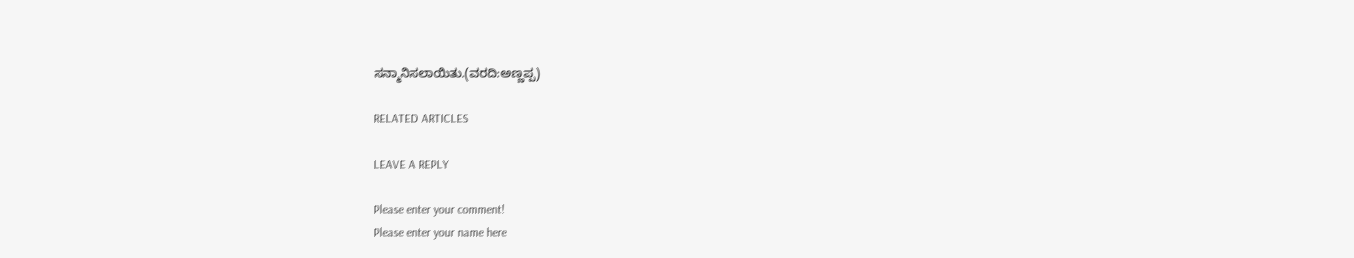ಸನ್ಮಾನಿಸಲಾಯಿತು.(ವರದಿ:ಅಣ್ಣಪ್ಪ)

RELATED ARTICLES

LEAVE A REPLY

Please enter your comment!
Please enter your name here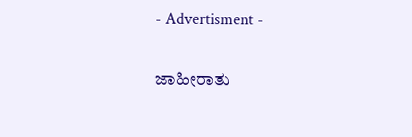- Advertisment -

ಜಾಹೀರಾತು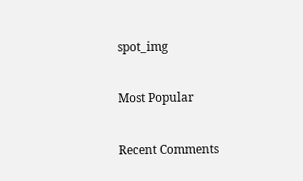spot_img

Most Popular

Recent Comments